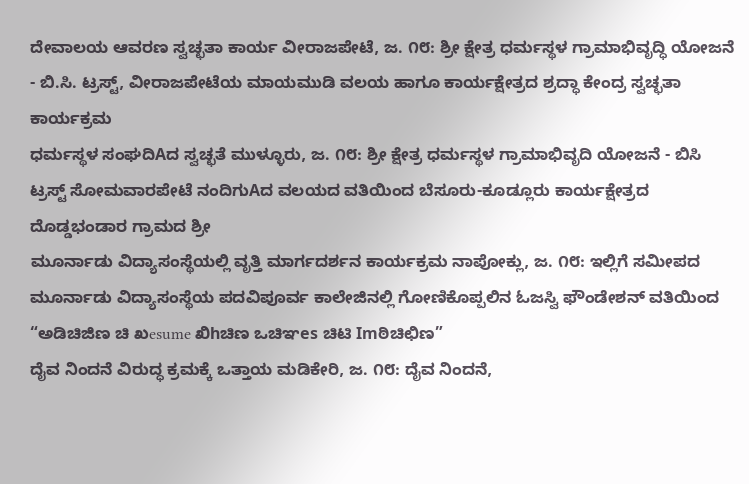ದೇವಾಲಯ ಆವರಣ ಸ್ವಚ್ಛತಾ ಕಾರ್ಯ ವೀರಾಜಪೇಟೆ, ಜ. ೧೮: ಶ್ರೀ ಕ್ಷೇತ್ರ ಧರ್ಮಸ್ಥಳ ಗ್ರಾಮಾಭಿವೃದ್ಧಿ ಯೋಜನೆ - ಬಿ.ಸಿ. ಟ್ರಸ್ಟ್, ವೀರಾಜಪೇಟೆಯ ಮಾಯಮುಡಿ ವಲಯ ಹಾಗೂ ಕಾರ್ಯಕ್ಷೇತ್ರದ ಶ್ರದ್ಧಾ ಕೇಂದ್ರ ಸ್ವಚ್ಛತಾ ಕಾರ್ಯಕ್ರಮ
ಧರ್ಮಸ್ಥಳ ಸಂಘದಿAದ ಸ್ವಚ್ಛತೆ ಮುಳ್ಳೂರು, ಜ. ೧೮: ಶ್ರೀ ಕ್ಷೇತ್ರ ಧರ್ಮಸ್ಥಳ ಗ್ರಾಮಾಭಿವೃದಿ ಯೋಜನೆ - ಬಿಸಿ ಟ್ರಸ್ಟ್ ಸೋಮವಾರಪೇಟೆ ನಂದಿಗುAದ ವಲಯದ ವತಿಯಿಂದ ಬೆಸೂರು-ಕೂಡ್ಲೂರು ಕಾರ್ಯಕ್ಷೇತ್ರದ ದೊಡ್ಡಭಂಡಾರ ಗ್ರಾಮದ ಶ್ರೀ
ಮೂರ್ನಾಡು ವಿದ್ಯಾಸಂಸ್ಥೆಯಲ್ಲಿ ವೃತ್ತಿ ಮಾರ್ಗದರ್ಶನ ಕಾರ್ಯಕ್ರಮ ನಾಪೋಕ್ಲು, ಜ. ೧೮: ಇಲ್ಲಿಗೆ ಸಮೀಪದ ಮೂರ್ನಾಡು ವಿದ್ಯಾಸಂಸ್ಥೆಯ ಪದವಿಪೂರ್ವ ಕಾಲೇಜಿನಲ್ಲಿ ಗೋಣಿಕೊಪ್ಪಲಿನ ಓಜಸ್ವಿ ಫೌಂಡೇಶನ್ ವತಿಯಿಂದ “ಅಡಿಚಿಜಿಣ ಚಿ ಖesume ಖಿhಚಿಣ ಒಚಿಞes ಚಿಟಿ Imಠಿಚಿಛಿಣ”
ದೈವ ನಿಂದನೆ ವಿರುದ್ಧ ಕ್ರಮಕ್ಕೆ ಒತ್ತಾಯ ಮಡಿಕೇರಿ, ಜ. ೧೮: ದೈವ ನಿಂದನೆ,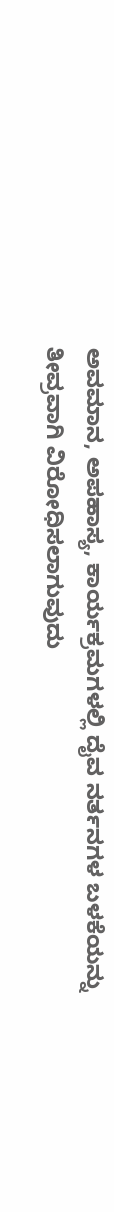ಅವಮಾನ, ಅಪಹಾಸ್ಯ, ಕಾರ್ಯಕ್ರಮಗಳಲ್ಲಿ ದೈವ ನರ್ತನಗಳ ಬಳಕೆಯನ್ನು ತೀವ್ರವಾಗಿ ವಿರೋಧಿಸಲಾಗುವುದು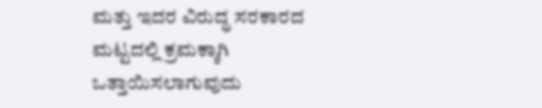ಮತ್ತು ಇದರ ವಿರುದ್ಧ ಸರಕಾರದ ಮಟ್ಟದಲ್ಲಿ ಕ್ರಮಕ್ಕಾಗಿ ಒತ್ತಾಯಿಸಲಾಗುವುದು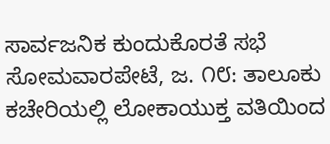ಸಾರ್ವಜನಿಕ ಕುಂದುಕೊರತೆ ಸಭೆ ಸೋಮವಾರಪೇಟೆ, ಜ. ೧೮: ತಾಲೂಕು ಕಚೇರಿಯಲ್ಲಿ ಲೋಕಾಯುಕ್ತ ವತಿಯಿಂದ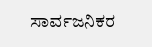ಸಾರ್ವಜನಿಕರ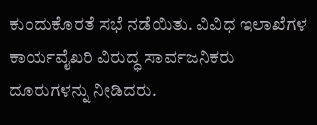ಕುಂದುಕೊರತೆ ಸಭೆ ನಡೆಯಿತು. ವಿವಿಧ ಇಲಾಖೆಗಳ ಕಾರ್ಯವೈಖರಿ ವಿರುದ್ಧ ಸಾರ್ವಜನಿಕರು ದೂರುಗಳನ್ನು ನೀಡಿದರು.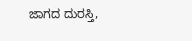ಜಾಗದ ದುರಸ್ತಿ,